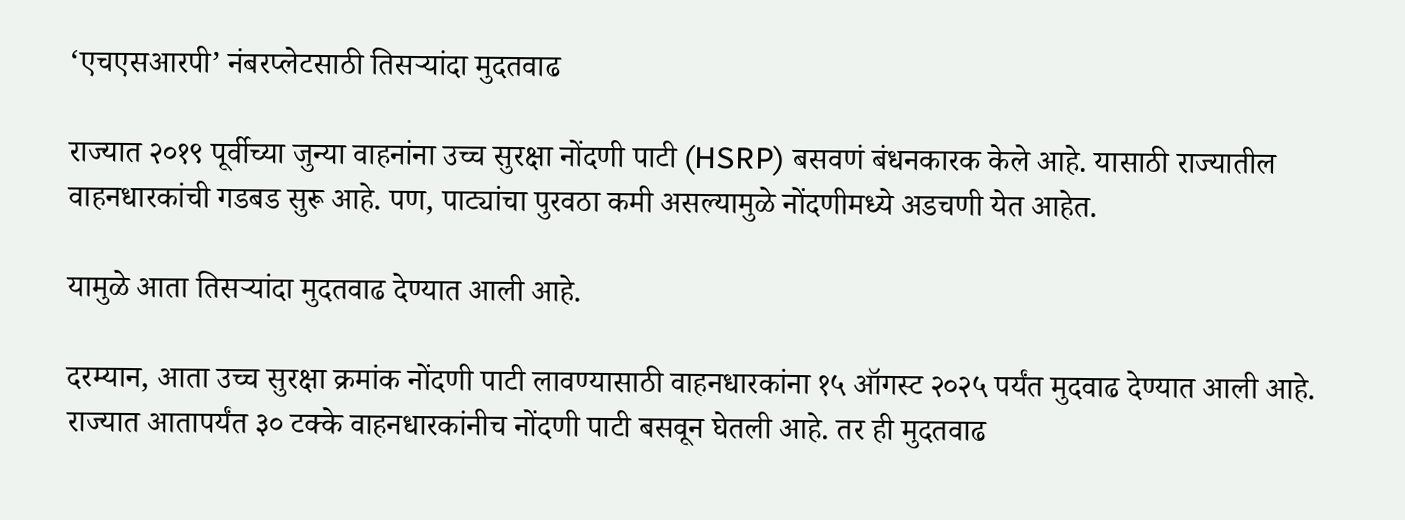‘एचएसआरपी’ नंबरप्लेटसाठी तिसऱ्यांदा मुदतवाढ

राज्यात २०१९ पूर्वीच्या जुन्या वाहनांना उच्च सुरक्षा नोंदणी पाटी (HSRP) बसवणं बंधनकारक केले आहे. यासाठी राज्यातील वाहनधारकांची गडबड सुरू आहे. पण, पाट्यांचा पुरवठा कमी असल्यामुळे नोंदणीमध्ये अडचणी येत आहेत.

यामुळे आता तिसऱ्यांदा मुदतवाढ देण्यात आली आहे.

दरम्यान, आता उच्च सुरक्षा क्रमांक नोंदणी पाटी लावण्यासाठी वाहनधारकांना १५ ऑगस्ट २०२५ पर्यंत मुदवाढ देण्यात आली आहे. राज्यात आतापर्यंत ३० टक्के वाहनधारकांनीच नोंदणी पाटी बसवून घेतली आहे. तर ही मुदतवाढ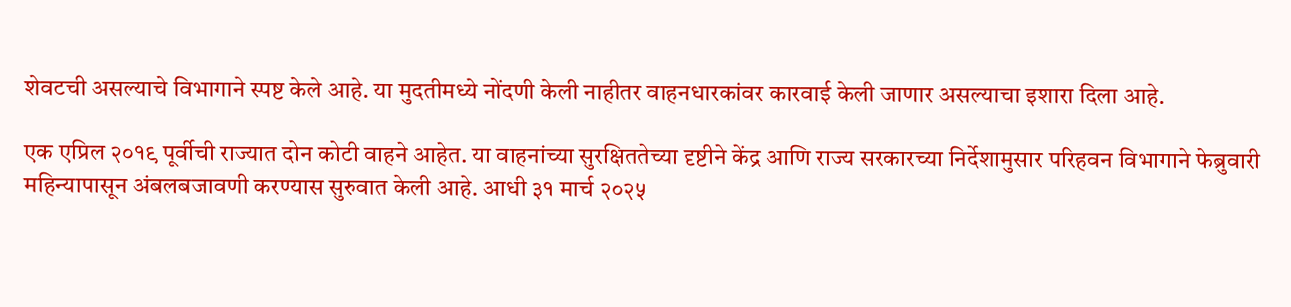शेवटची असल्याचे विभागाने स्पष्ट केले आहे. या मुदतीमध्ये नोंदणी केली नाहीतर वाहनधारकांवर कारवाई केली जाणार असल्याचा इशारा दिला आहे.

एक एप्रिल २०१९ पूर्वीची राज्यात दोन कोटी वाहने आहेत. या वाहनांच्या सुरक्षिततेच्या दृष्टीने केंद्र आणि राज्य सरकारच्या निर्देशामुसार परिहवन विभागाने फेब्रुवारी महिन्यापासून अंबलबजावणी करण्यास सुरुवात केली आहे. आधी ३१ मार्च २०२५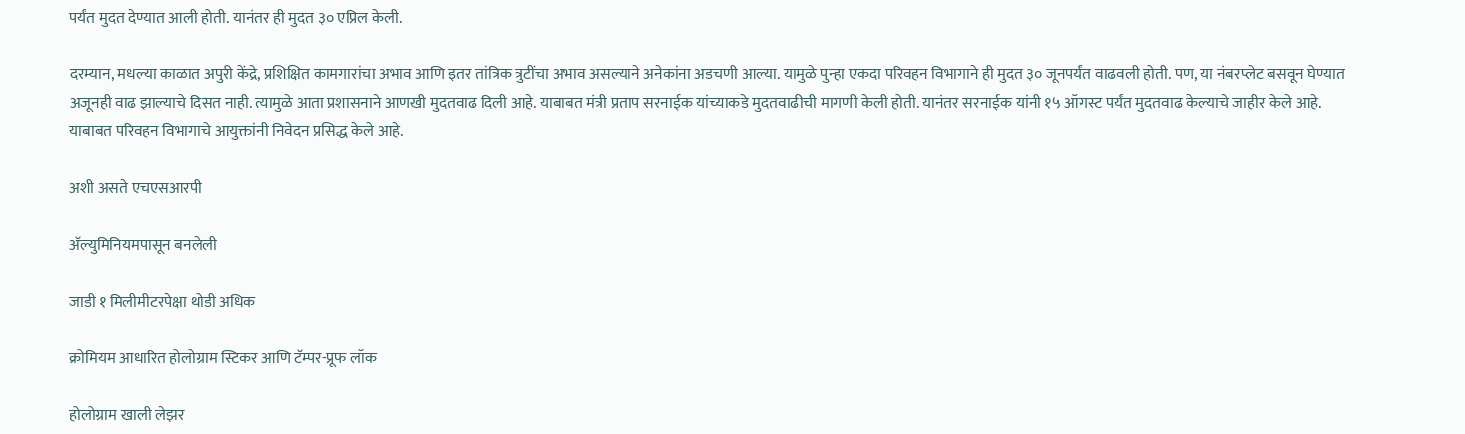पर्यंत मुदत देण्यात आली होती. यानंतर ही मुदत ३० एप्रिल केली.

दरम्यान, मधल्या काळात अपुरी केंद्रे, प्रशिक्षित कामगारांचा अभाव आणि इतर तांत्रिक त्रुटींचा अभाव असल्याने अनेकांना अडचणी आल्या. यामुळे पुन्हा एकदा परिवहन विभागाने ही मुदत ३० जूनपर्यंत वाढवली होती. पण, या नंबरप्लेट बसवून घेण्यात अजूनही वाढ झाल्याचे दिसत नाही. त्यामुळे आता प्रशासनाने आणखी मुदतवाढ दिली आहे. याबाबत मंत्री प्रताप सरनाईक यांच्याकडे मुदतवाढीची मागणी केली होती. यानंतर सरनाईक यांनी १५ ऑगस्ट पर्यंत मुदतवाढ केल्याचे जाहीर केले आहे. याबाबत परिवहन विभागाचे आयुक्तांनी निवेदन प्रसिद्ध केले आहे.

अशी असते एचएसआरपी

अ‍ॅल्युमिनियमपासून बनलेली

जाडी १ मिलीमीटरपेक्षा थोडी अधिक

क्रोमियम आधारित होलोग्राम स्टिकर आणि टॅम्पर-प्रूफ लॉक

होलोग्राम खाली लेझर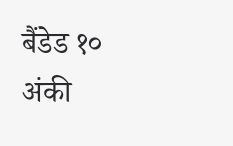बैंडेड १० अंकी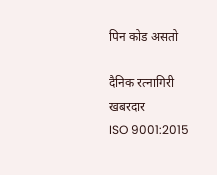पिन कोड असतो

दैनिक रत्नागिरी खबरदार
ISO 9001:2015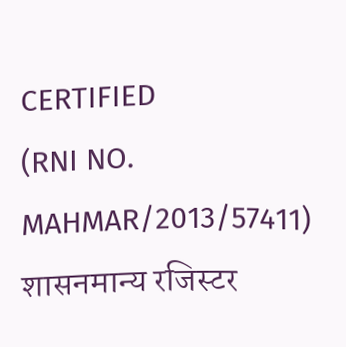CERTIFIED
(RNI NO. MAHMAR/2013/57411)
शासनमान्य रजिस्टर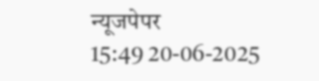न्यूजपेपर
15:49 20-06-2025